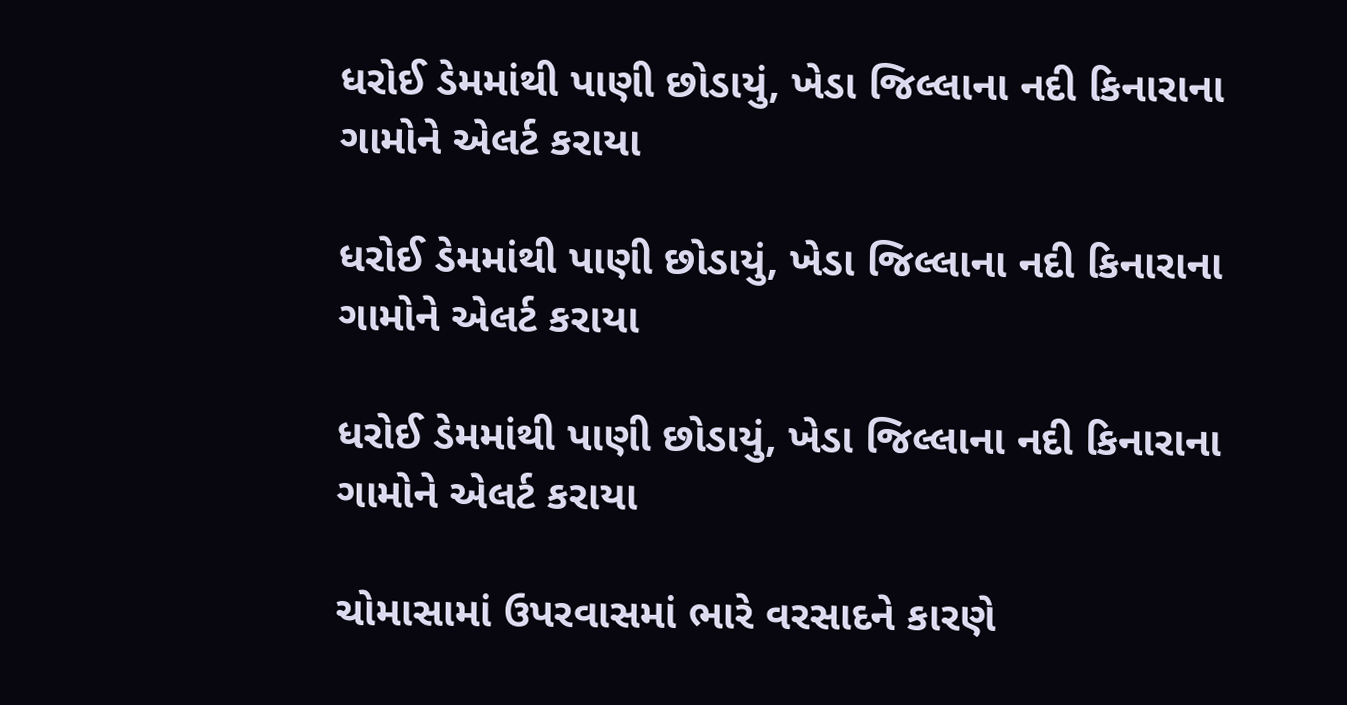ધરોઈ ડેમમાંથી પાણી છોડાયું, ખેડા જિલ્લાના નદી કિનારાના ગામોને એલર્ટ કરાયા

ધરોઈ ડેમમાંથી પાણી છોડાયું, ખેડા જિલ્લાના નદી કિનારાના ગામોને એલર્ટ કરાયા

ધરોઈ ડેમમાંથી પાણી છોડાયું, ખેડા જિલ્લાના નદી કિનારાના ગામોને એલર્ટ કરાયા

ચોમાસામાં ઉપરવાસમાં ભારે વરસાદને કારણે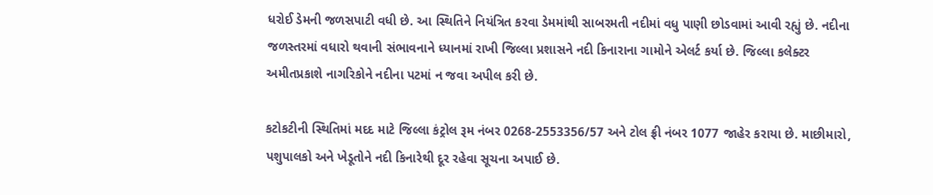ધરોઈ ડેમની જળસપાટી વધી છે. આ સ્થિતિને નિયંત્રિત કરવા ડેમમાંથી સાબરમતી નદીમાં વધુ પાણી છોડવામાં આવી રહ્યું છે. નદીના જળસ્તરમાં વધારો થવાની સંભાવનાને ધ્યાનમાં રાખી જિલ્લા પ્રશાસને નદી કિનારાના ગામોને એલર્ટ કર્યા છે. જિલ્લા કલેક્ટર અમીતપ્રકાશે નાગરિકોને નદીના પટમાં ન જવા અપીલ કરી છે.

કટોકટીની સ્થિતિમાં મદદ માટે જિલ્લા કંટ્રોલ રૂમ નંબર 0268-2553356/57 અને ટોલ ફ્રી નંબર 1077 જાહેર કરાયા છે. માછીમારો, પશુપાલકો અને ખેડૂતોને નદી કિનારેથી દૂર રહેવા સૂચના અપાઈ છે.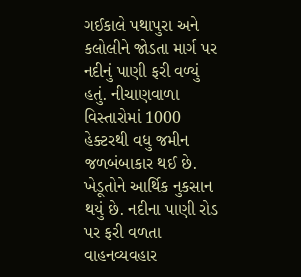ગઈકાલે પથાપુરા અને કલોલીને જોડતા માર્ગ પર નદીનું પાણી ફરી વળ્યું હતું. નીચાણવાળા વિસ્તારોમાં 1000 હેક્ટરથી વધુ જમીન જળબંબાકાર થઈ છે. ખેડૂતોને આર્થિક નુકસાન થયું છે. નદીના પાણી રોડ પર ફરી વળતા વાહનવ્યવહાર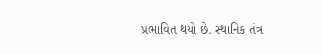પ્રભાવિત થયો છે. સ્થાનિક તંત્ર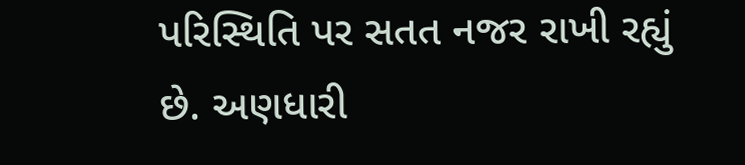પરિસ્થિતિ પર સતત નજર રાખી રહ્યું છે. અણધારી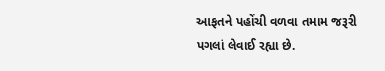આફતને પહોંચી વળવા તમામ જરૂરી પગલાં લેવાઈ રહ્યા છે.